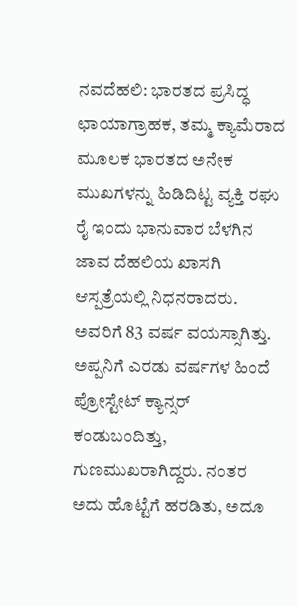ನವದೆಹಲಿ: ಭಾರತದ ಪ್ರಸಿದ್ಧ ಛಾಯಾಗ್ರಾಹಕ, ತಮ್ಮ ಕ್ಯಾಮೆರಾದ ಮೂಲಕ ಭಾರತದ ಅನೇಕ ಮುಖಗಳನ್ನು ಹಿಡಿದಿಟ್ಟ ವ್ಯಕ್ತಿ ರಘು ರೈ ಇಂದು ಭಾನುವಾರ ಬೆಳಗಿನ ಜಾವ ದೆಹಲಿಯ ಖಾಸಗಿ ಆಸ್ಪತ್ರೆಯಲ್ಲಿ ನಿಧನರಾದರು. ಅವರಿಗೆ 83 ವರ್ಷ ವಯಸ್ಸಾಗಿತ್ತು.
ಅಪ್ಪನಿಗೆ ಎರಡು ವರ್ಷಗಳ ಹಿಂದೆ ಪ್ರೋಸ್ಟೇಟ್ ಕ್ಯಾನ್ಸರ್ ಕಂಡುಬಂದಿತ್ತು, ಗುಣಮುಖರಾಗಿದ್ದರು. ನಂತರ ಅದು ಹೊಟ್ಟೆಗೆ ಹರಡಿತು, ಅದೂ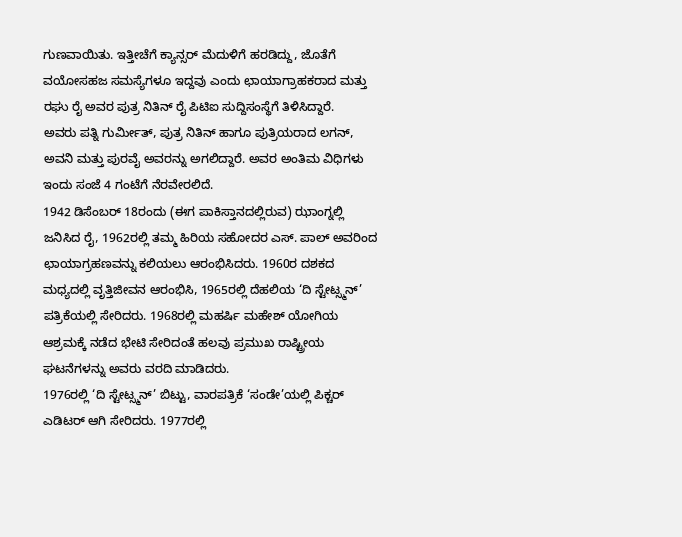ಗುಣವಾಯಿತು. ಇತ್ತೀಚೆಗೆ ಕ್ಯಾನ್ಸರ್ ಮೆದುಳಿಗೆ ಹರಡಿದ್ದು, ಜೊತೆಗೆ ವಯೋಸಹಜ ಸಮಸ್ಯೆಗಳೂ ಇದ್ದವು ಎಂದು ಛಾಯಾಗ್ರಾಹಕರಾದ ಮತ್ತು ರಘು ರೈ ಅವರ ಪುತ್ರ ನಿತಿನ್ ರೈ ಪಿಟಿಐ ಸುದ್ದಿಸಂಸ್ಥೆಗೆ ತಿಳಿಸಿದ್ದಾರೆ.
ಅವರು ಪತ್ನಿ ಗುರ್ಮೀತ್, ಪುತ್ರ ನಿತಿನ್ ಹಾಗೂ ಪುತ್ರಿಯರಾದ ಲಗನ್, ಅವನಿ ಮತ್ತು ಪುರವೈ ಅವರನ್ನು ಅಗಲಿದ್ದಾರೆ. ಅವರ ಅಂತಿಮ ವಿಧಿಗಳು ಇಂದು ಸಂಜೆ 4 ಗಂಟೆಗೆ ನೆರವೇರಲಿದೆ.
1942 ಡಿಸೆಂಬರ್ 18ರಂದು (ಈಗ ಪಾಕಿಸ್ತಾನದಲ್ಲಿರುವ) ಝಾಂಗ್ನಲ್ಲಿ ಜನಿಸಿದ ರೈ, 1962ರಲ್ಲಿ ತಮ್ಮ ಹಿರಿಯ ಸಹೋದರ ಎಸ್. ಪಾಲ್ ಅವರಿಂದ ಛಾಯಾಗ್ರಹಣವನ್ನು ಕಲಿಯಲು ಆರಂಭಿಸಿದರು. 1960ರ ದಶಕದ ಮಧ್ಯದಲ್ಲಿ ವೃತ್ತಿಜೀವನ ಆರಂಭಿಸಿ, 1965ರಲ್ಲಿ ದೆಹಲಿಯ ‘ದಿ ಸ್ಟೇಟ್ಸ್ಮನ್’ ಪತ್ರಿಕೆಯಲ್ಲಿ ಸೇರಿದರು. 1968ರಲ್ಲಿ ಮಹರ್ಷಿ ಮಹೇಶ್ ಯೋಗಿಯ ಆಶ್ರಮಕ್ಕೆ ನಡೆದ ಭೇಟಿ ಸೇರಿದಂತೆ ಹಲವು ಪ್ರಮುಖ ರಾಷ್ಟ್ರೀಯ ಘಟನೆಗಳನ್ನು ಅವರು ವರದಿ ಮಾಡಿದರು.
1976ರಲ್ಲಿ ‘ದಿ ಸ್ಟೇಟ್ಸ್ಮನ್’ ಬಿಟ್ಟು, ವಾರಪತ್ರಿಕೆ ‘ಸಂಡೇ’ಯಲ್ಲಿ ಪಿಕ್ಚರ್ ಎಡಿಟರ್ ಆಗಿ ಸೇರಿದರು. 1977ರಲ್ಲಿ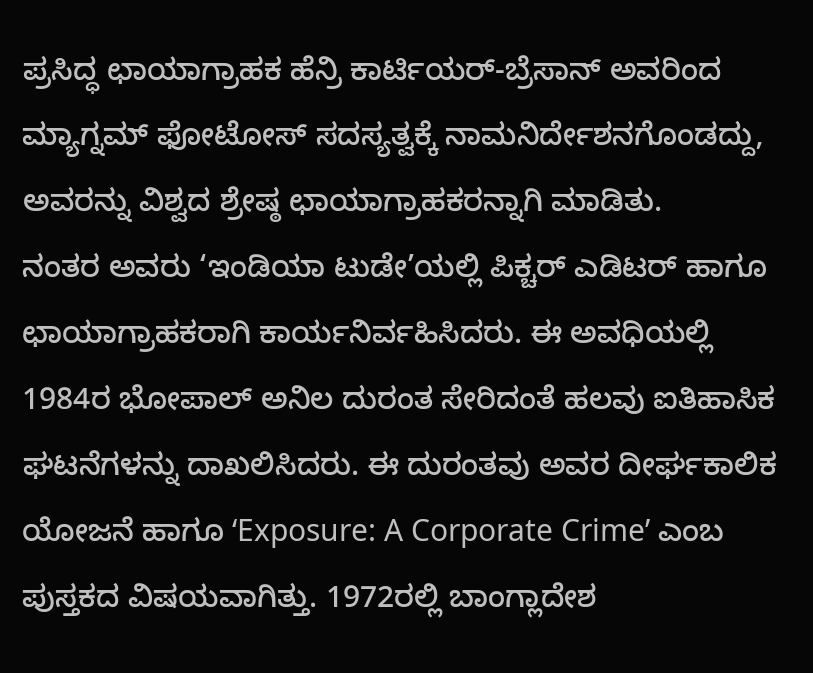ಪ್ರಸಿದ್ಧ ಛಾಯಾಗ್ರಾಹಕ ಹೆನ್ರಿ ಕಾರ್ಟಿಯರ್-ಬ್ರೆಸಾನ್ ಅವರಿಂದ ಮ್ಯಾಗ್ನಮ್ ಫೋಟೋಸ್ ಸದಸ್ಯತ್ವಕ್ಕೆ ನಾಮನಿರ್ದೇಶನಗೊಂಡದ್ದು, ಅವರನ್ನು ವಿಶ್ವದ ಶ್ರೇಷ್ಠ ಛಾಯಾಗ್ರಾಹಕರನ್ನಾಗಿ ಮಾಡಿತು.
ನಂತರ ಅವರು ‘ಇಂಡಿಯಾ ಟುಡೇ’ಯಲ್ಲಿ ಪಿಕ್ಚರ್ ಎಡಿಟರ್ ಹಾಗೂ ಛಾಯಾಗ್ರಾಹಕರಾಗಿ ಕಾರ್ಯನಿರ್ವಹಿಸಿದರು. ಈ ಅವಧಿಯಲ್ಲಿ 1984ರ ಭೋಪಾಲ್ ಅನಿಲ ದುರಂತ ಸೇರಿದಂತೆ ಹಲವು ಐತಿಹಾಸಿಕ ಘಟನೆಗಳನ್ನು ದಾಖಲಿಸಿದರು. ಈ ದುರಂತವು ಅವರ ದೀರ್ಘಕಾಲಿಕ ಯೋಜನೆ ಹಾಗೂ ‘Exposure: A Corporate Crime’ ಎಂಬ ಪುಸ್ತಕದ ವಿಷಯವಾಗಿತ್ತು. 1972ರಲ್ಲಿ ಬಾಂಗ್ಲಾದೇಶ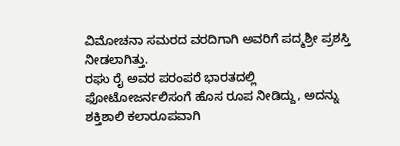ವಿಮೋಚನಾ ಸಮರದ ವರದಿಗಾಗಿ ಅವರಿಗೆ ಪದ್ಮಶ್ರೀ ಪ್ರಶಸ್ತಿ ನೀಡಲಾಗಿತ್ತು.
ರಘು ರೈ ಅವರ ಪರಂಪರೆ ಭಾರತದಲ್ಲಿ ಫೋಟೋಜರ್ನಲಿಸಂಗೆ ಹೊಸ ರೂಪ ನೀಡಿದ್ದು, ಅದನ್ನು ಶಕ್ತಿಶಾಲಿ ಕಲಾರೂಪವಾಗಿ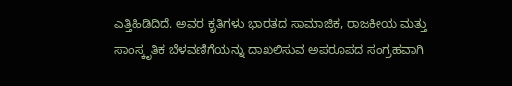ಎತ್ತಿಹಿಡಿದಿದೆ. ಅವರ ಕೃತಿಗಳು ಭಾರತದ ಸಾಮಾಜಿಕ, ರಾಜಕೀಯ ಮತ್ತು ಸಾಂಸ್ಕೃತಿಕ ಬೆಳವಣಿಗೆಯನ್ನು ದಾಖಲಿಸುವ ಅಪರೂಪದ ಸಂಗ್ರಹವಾಗಿ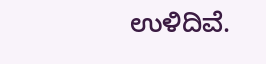ಉಳಿದಿವೆ.